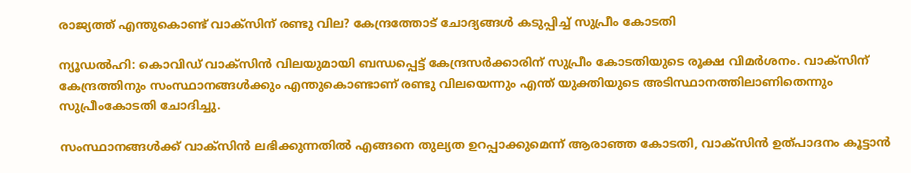രാജ്യത്ത് എന്തുകൊണ്ട് വാക്‌സിന് രണ്ടു വില? കേന്ദ്രത്തോട് ചോദ്യങ്ങള്‍ കടുപ്പിച്ച് സുപ്രീം കോടതി

ന്യൂഡല്‍ഹി: കൊവിഡ് വാക്‌സിന്‍ വിലയുമായി ബന്ധപ്പെട്ട് കേന്ദ്രസര്‍ക്കാരിന് സുപ്രീം കോടതിയുടെ രൂക്ഷ വിമര്‍ശനം. വാക്‌സിന് കേന്ദ്രത്തിനും സംസ്ഥാനങ്ങള്‍ക്കും എന്തുകൊണ്ടാണ് രണ്ടു വിലയെന്നും എന്ത് യുക്തിയുടെ അടിസ്ഥാനത്തിലാണിതെന്നും സുപ്രീംകോടതി ചോദിച്ചു.

സംസ്ഥാനങ്ങള്‍ക്ക് വാക്‌സിന്‍ ലഭിക്കുന്നതില്‍ എങ്ങനെ തുല്യത ഉറപ്പാക്കുമെന്ന് ആരാഞ്ഞ കോടതി, വാക്‌സിന്‍ ഉത്പാദനം കൂട്ടാന്‍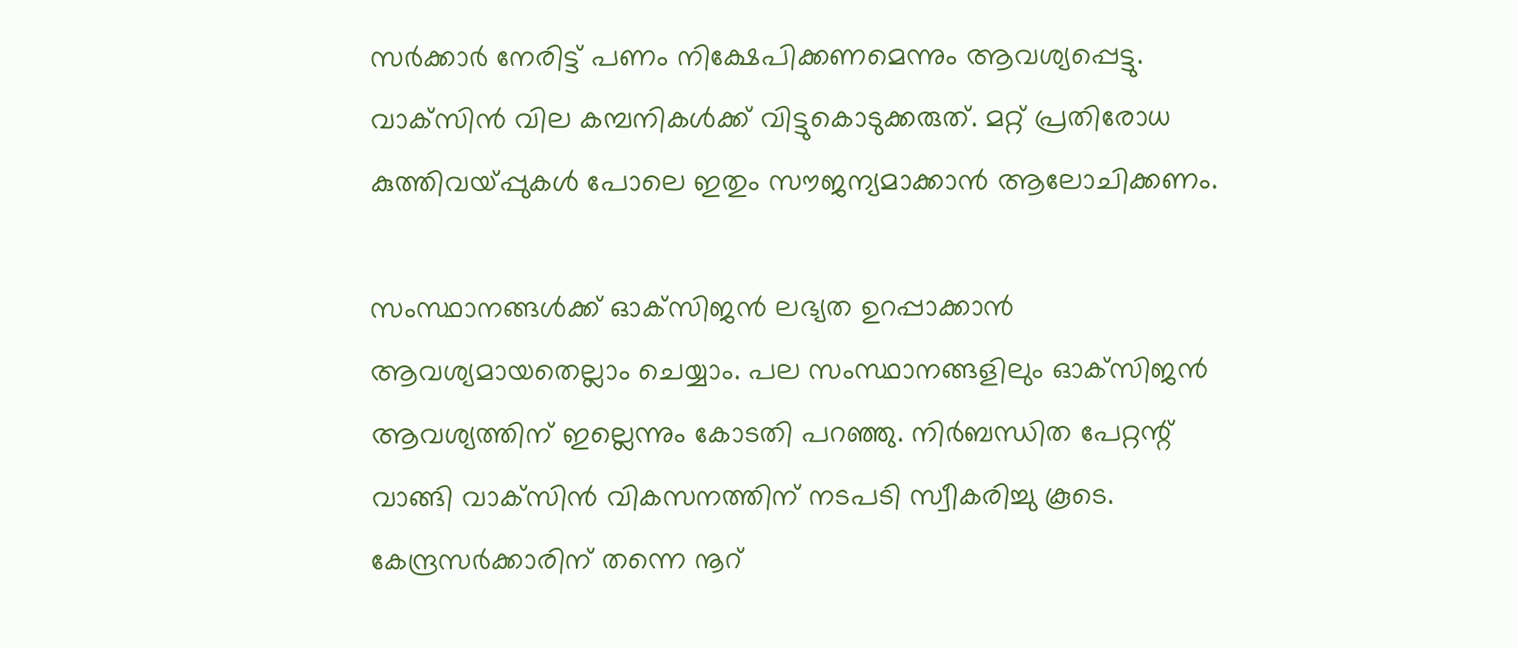സര്‍ക്കാര്‍ നേരിട്ട് പണം നിക്ഷേപിക്കണമെന്നും ആവശ്യപ്പെട്ടു. വാക്‌സിന്‍ വില കമ്പനികള്‍ക്ക് വിട്ടുകൊടുക്കരുത്. മറ്റ് പ്രതിരോധ കുത്തിവയ്പ്പുകള്‍ പോലെ ഇതും സൗജന്യമാക്കാന്‍ ആലോചിക്കണം.

സംസ്ഥാനങ്ങള്‍ക്ക് ഓക്‌സിജന്‍ ലഭ്യത ഉറപ്പാക്കാന്‍ ആവശ്യമായതെല്ലാം ചെയ്യാം. പല സംസ്ഥാനങ്ങളിലും ഓക്‌സിജന്‍ ആവശ്യത്തിന് ഇല്ലെന്നും കോടതി പറഞ്ഞു. നിര്‍ബന്ധിത പേറ്റന്റ് വാങ്ങി വാക്‌സിന്‍ വികസനത്തിന് നടപടി സ്വീകരിച്ചു കൂടെ. കേന്ദ്രസര്‍ക്കാരിന് തന്നെ നൂറ്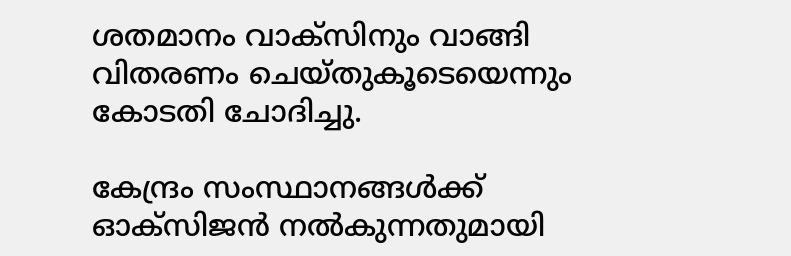ശതമാനം വാക്‌സിനും വാങ്ങി വിതരണം ചെയ്തുകൂടെയെന്നും കോടതി ചോദിച്ചു.

കേന്ദ്രം സംസ്ഥാനങ്ങള്‍ക്ക് ഓക്‌സിജന്‍ നല്‍കുന്നതുമായി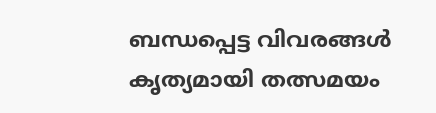ബന്ധപ്പെട്ട വിവരങ്ങള്‍ കൃത്യമായി തത്സമയം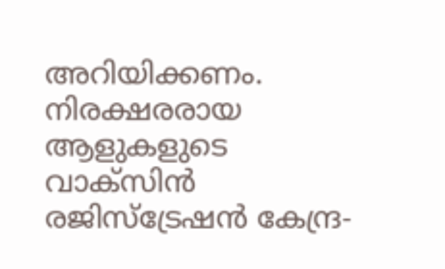അറിയിക്കണം. നിരക്ഷരരായ ആളുകളുടെ വാക്‌സിന്‍ രജിസ്‌ട്രേഷന്‍ കേന്ദ്ര-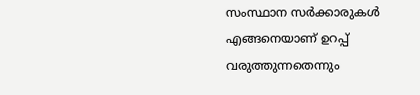സംസ്ഥാന സര്‍ക്കാരുകള്‍ എങ്ങനെയാണ് ഉറപ്പ് വരുത്തുന്നതെന്നും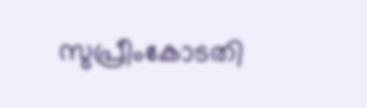സുപ്രീംകോടതി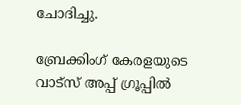ചോദിച്ചു.

ബ്രേക്കിംഗ് കേരളയുടെ വാട്സ് അപ്പ് ഗ്രൂപ്പിൽ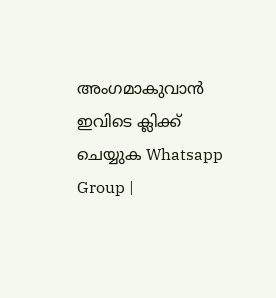അംഗമാകുവാൻ ഇവിടെ ക്ലിക്ക് ചെയ്യുക Whatsapp Group |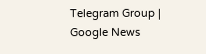Telegram Group | Google News